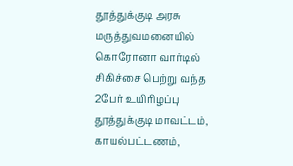தூத்துக்குடி அரசு மருத்துவமனையில் கொரோனா வார்டில் சிகிச்சை பெற்று வந்த 2பேர் உயிரிழப்பு
தூத்துக்குடி மாவட்டம், காயல்பட்டணம்,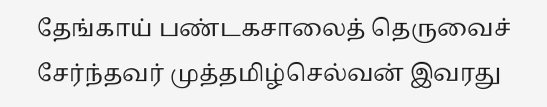தேங்காய் பண்டகசாலைத் தெருவைச் சேர்ந்தவர் முத்தமிழ்செல்வன் இவரது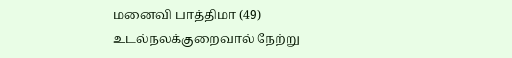மனைவி பாத்திமா (49) உடல்நலக்குறைவால் நேற்று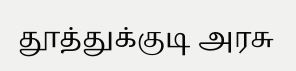தூத்துக்குடி அரசு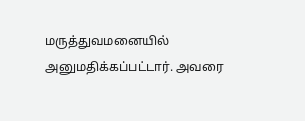மருத்துவமனையில் அனுமதிக்கப்பட்டார். அவரை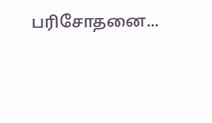பரிசோதனை...